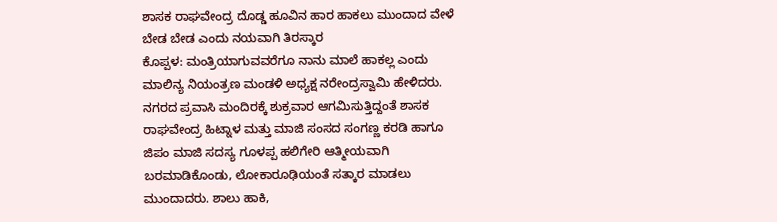ಶಾಸಕ ರಾಘವೇಂದ್ರ ದೊಡ್ಡ ಹೂವಿನ ಹಾರ ಹಾಕಲು ಮುಂದಾದ ವೇಳೆ ಬೇಡ ಬೇಡ ಎಂದು ನಯವಾಗಿ ತಿರಸ್ಕಾರ
ಕೊಪ್ಪಳ: ಮಂತ್ರಿಯಾಗುವವರೆಗೂ ನಾನು ಮಾಲೆ ಹಾಕಲ್ಲ ಎಂದು ಮಾಲಿನ್ಯ ನಿಯಂತ್ರಣ ಮಂಡಳಿ ಅಧ್ಯಕ್ಷ ನರೇಂದ್ರಸ್ವಾಮಿ ಹೇಳಿದರು.
ನಗರದ ಪ್ರವಾಸಿ ಮಂದಿರಕ್ಕೆ ಶುಕ್ರವಾರ ಆಗಮಿಸುತ್ತಿದ್ದಂತೆ ಶಾಸಕ ರಾಘವೇಂದ್ರ ಹಿಟ್ನಾಳ ಮತ್ತು ಮಾಜಿ ಸಂಸದ ಸಂಗಣ್ಣ ಕರಡಿ ಹಾಗೂ ಜಿಪಂ ಮಾಜಿ ಸದಸ್ಯ ಗೂಳಪ್ಪ ಹಲಿಗೇರಿ ಆತ್ಮೀಯವಾಗಿ ಬರಮಾಡಿಕೊಂಡು, ಲೋಕಾರೂಢಿಯಂತೆ ಸತ್ಕಾರ ಮಾಡಲು ಮುಂದಾದರು. ಶಾಲು ಹಾಕಿ,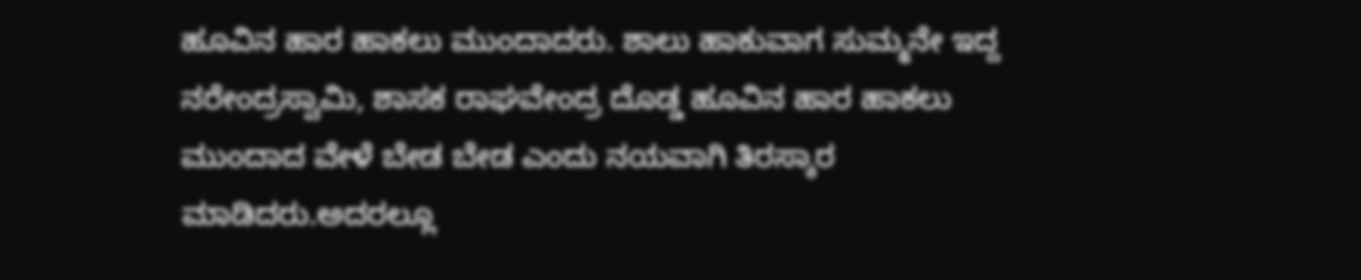ಹೂವಿನ ಹಾರ ಹಾಕಲು ಮುಂದಾದರು. ಶಾಲು ಹಾಕುವಾಗ ಸುಮ್ಮನೇ ಇದ್ದ ನರೇಂದ್ರಸ್ವಾಮಿ, ಶಾಸಕ ರಾಘವೇಂದ್ರ ದೊಡ್ಡ ಹೂವಿನ ಹಾರ ಹಾಕಲು ಮುಂದಾದ ವೇಳೆ ಬೇಡ ಬೇಡ ಎಂದು ನಯವಾಗಿ ತಿರಸ್ಕಾರ ಮಾಡಿದರು.ಅದರಲ್ಲೂ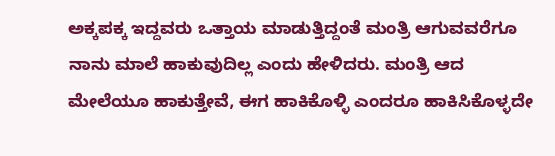ಅಕ್ಕಪಕ್ಕ ಇದ್ದವರು ಒತ್ತಾಯ ಮಾಡುತ್ತಿದ್ದಂತೆ ಮಂತ್ರಿ ಆಗುವವರೆಗೂ ನಾನು ಮಾಲೆ ಹಾಕುವುದಿಲ್ಲ ಎಂದು ಹೇಳಿದರು. ಮಂತ್ರಿ ಆದ ಮೇಲೆಯೂ ಹಾಕುತ್ತೇವೆ, ಈಗ ಹಾಕಿಕೊಳ್ಳಿ ಎಂದರೂ ಹಾಕಿಸಿಕೊಳ್ಳದೇ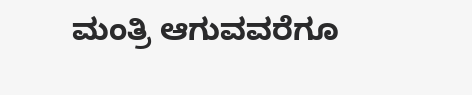ಮಂತ್ರಿ ಆಗುವವರೆಗೂ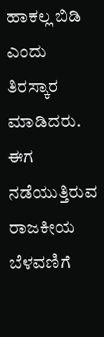ಹಾಕಲ್ಲ ಬಿಡಿ ಎಂದು ತಿರಸ್ಕಾರ ಮಾಡಿದರು. ಈಗ ನಡೆಯುತ್ತಿರುವ ರಾಜಕೀಯ ಬೆಳವಣಿಗೆ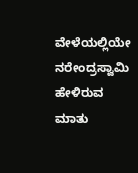ವೇಳೆಯಲ್ಲಿಯೇ ನರೇಂದ್ರಸ್ವಾಮಿ ಹೇಳಿರುವ ಮಾತು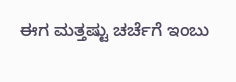ಈಗ ಮತ್ತಷ್ಟು ಚರ್ಚೆಗೆ ಇಂಬು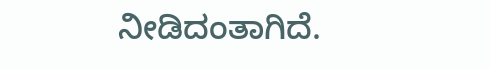ನೀಡಿದಂತಾಗಿದೆ.